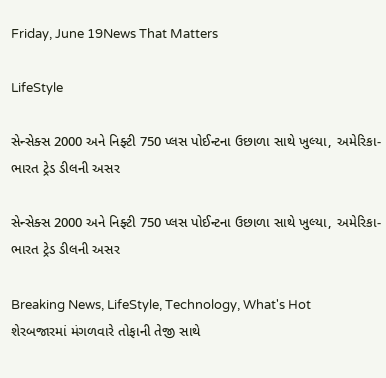Friday, June 19News That Matters

LifeStyle

સેન્સેક્સ 2000 અને નિફ્ટી 750 પ્લસ પોઈન્ટના ઉછાળા સાથે ખુલ્યા, અમેરિકા-ભારત ટ્રેડ ડીલની અસર

સેન્સેક્સ 2000 અને નિફ્ટી 750 પ્લસ પોઈન્ટના ઉછાળા સાથે ખુલ્યા, અમેરિકા-ભારત ટ્રેડ ડીલની અસર

Breaking News, LifeStyle, Technology, What's Hot
શેરબજારમાં મંગળવારે તોફાની તેજી સાથે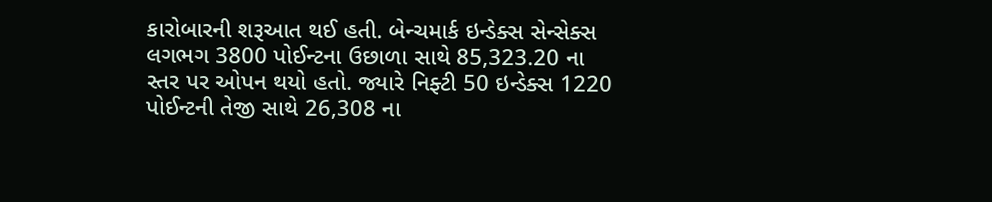કારોબારની શરૂઆત થઈ હતી. બેન્ચમાર્ક ઇન્ડેક્સ સેન્સેક્સ લગભગ 3800 પોઈન્ટના ઉછાળા સાથે 85,323.20 ના સ્તર પર ઓપન થયો હતો. જ્યારે નિફ્ટી 50 ઇન્ડેક્સ 1220 પોઈન્ટની તેજી સાથે 26,308 ના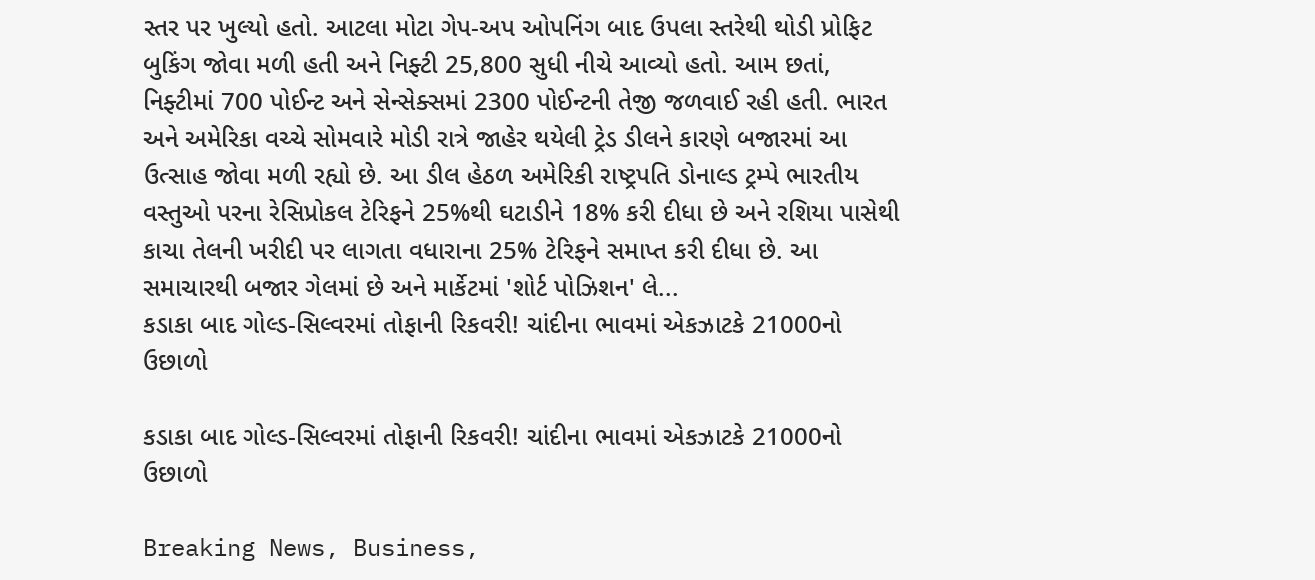સ્તર પર ખુલ્યો હતો. આટલા મોટા ગેપ-અપ ઓપનિંગ બાદ ઉપલા સ્તરેથી થોડી પ્રોફિટ બુકિંગ જોવા મળી હતી અને નિફ્ટી 25,800 સુધી નીચે આવ્યો હતો. આમ છતાં, નિફ્ટીમાં 700 પોઈન્ટ અને સેન્સેક્સમાં 2300 પોઈન્ટની તેજી જળવાઈ રહી હતી. ભારત અને અમેરિકા વચ્ચે સોમવારે મોડી રાત્રે જાહેર થયેલી ટ્રેડ ડીલને કારણે બજારમાં આ ઉત્સાહ જોવા મળી રહ્યો છે. આ ડીલ હેઠળ અમેરિકી રાષ્ટ્રપતિ ડોનાલ્ડ ટ્રમ્પે ભારતીય વસ્તુઓ પરના રેસિપ્રોકલ ટેરિફને 25%થી ઘટાડીને 18% કરી દીધા છે અને રશિયા પાસેથી કાચા તેલની ખરીદી પર લાગતા વધારાના 25% ટેરિફને સમાપ્ત કરી દીધા છે. આ સમાચારથી બજાર ગેલમાં છે અને માર્કેટમાં 'શોર્ટ પોઝિશન' લે...
કડાકા બાદ ગોલ્ડ-સિલ્વરમાં તોફાની રિકવરી! ચાંદીના ભાવમાં એકઝાટકે 21000નો ઉછાળો

કડાકા બાદ ગોલ્ડ-સિલ્વરમાં તોફાની રિકવરી! ચાંદીના ભાવમાં એકઝાટકે 21000નો ઉછાળો

Breaking News, Business,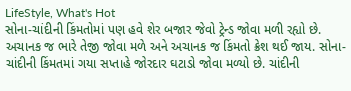LifeStyle, What's Hot
સોના-ચાંદીની કિંમતોમાં પણ હવે શેર બજાર જેવો ટ્રેન્ડ જોવા મળી રહ્યો છે. અચાનક જ ભારે તેજી જોવા મળે અને અચાનક જ કિંમતો ક્રેશ થઈ જાય. સોના-ચાંદીની કિંમતમાં ગયા સપ્તાહે જોરદાર ઘટાડો જોવા મળ્યો છે. ચાંદીની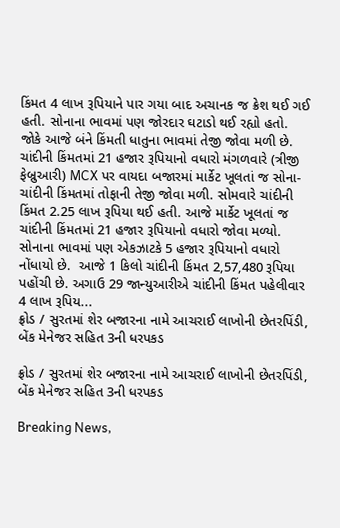કિંમત 4 લાખ રૂપિયાને પાર ગયા બાદ અચાનક જ ક્રેશ થઈ ગઈ હતી. સોનાના ભાવમાં પણ જોરદાર ઘટાડો થઈ રહ્યો હતો. જોકે આજે બંને કિંમતી ધાતુના ભાવમાં તેજી જોવા મળી છે. ચાંદીની કિંમતમાં 21 હજાર રૂપિયાનો વધારો મંગળવારે (ત્રીજી ફેબ્રુઆરી) MCX પર વાયદા બજારમાં માર્કેટ ખૂલતાં જ સોના-ચાંદીની કિંમતમાં તોફાની તેજી જોવા મળી. સોમવારે ચાંદીની કિંમત 2.25 લાખ રૂપિયા થઈ હતી. આજે માર્કેટ ખૂલતાં જ ચાંદીની કિંમતમાં 21 હજાર રૂપિયાનો વધારો જોવા મળ્યો. સોનાના ભાવમાં પણ એકઝાટકે 5 હજાર રૂપિયાનો વધારો નોંધાયો છે.  આજે 1 કિલો ચાંદીની કિંમત 2,57,480 રૂપિયા પહોંચી છે. અગાઉ 29 જાન્યુઆરીએ ચાંદીની કિંમત પહેલીવાર 4 લાખ રૂપિય...
ફ્રોડ / સુરતમાં શેર બજારના નામે આચરાઈ લાખોની છેતરપિંડી, બેંક મેનેજર સહિત 3ની ધરપકડ

ફ્રોડ / સુરતમાં શેર બજારના નામે આચરાઈ લાખોની છેતરપિંડી, બેંક મેનેજર સહિત 3ની ધરપકડ

Breaking News,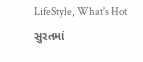LifeStyle, What's Hot
સુરતમાં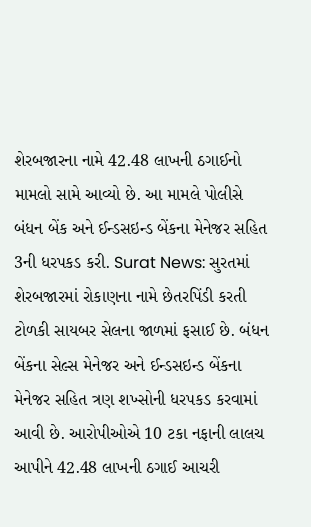શેરબજારના નામે 42.48 લાખની ઠગાઈનો મામલો સામે આવ્યો છે. આ મામલે પોલીસે બંધન બેંક અને ઈન્ડસઇન્ડ બેંકના મેનેજર સહિત 3ની ધરપકડ કરી. Surat News: સુરતમાં શેરબજારમાં રોકાણના નામે છેતરપિંડી કરતી ટોળકી સાયબર સેલના જાળમાં ફસાઈ છે. બંધન બેંકના સેલ્સ મેનેજર અને ઈન્ડસઇન્ડ બેંકના મેનેજર સહિત ત્રણ શખ્સોની ધરપકડ કરવામાં આવી છે. આરોપીઓએ 10 ટકા નફાની લાલચ આપીને 42.48 લાખની ઠગાઈ આચરી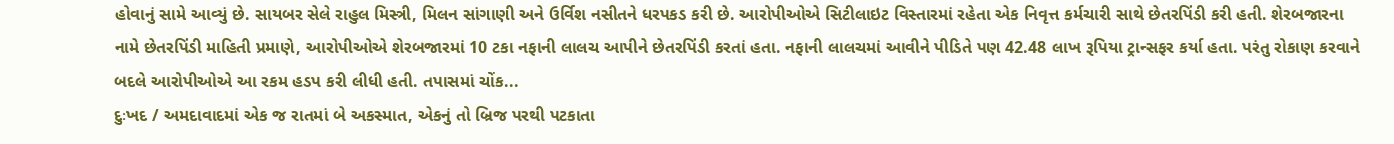હોવાનું સામે આવ્યું છે. સાયબર સેલે રાહુલ મિસ્ત્રી, મિલન સાંગાણી અને ઉર્વિશ નસીતને ધરપકડ કરી છે. આરોપીઓએ સિટીલાઇટ વિસ્તારમાં રહેતા એક નિવૃત્ત કર્મચારી સાથે છેતરપિંડી કરી હતી. શેરબજારના નામે છેતરપિંડી માહિતી પ્રમાણે, આરોપીઓએ શેરબજારમાં 10 ટકા નફાની લાલચ આપીને છેતરપિંડી કરતાં હતા. નફાની લાલચમાં આવીને પીડિતે પણ 42.48 લાખ રૂપિયા ટ્રાન્સફર કર્યા હતા. પરંતુ રોકાણ કરવાને બદલે આરોપીઓએ આ રકમ હડપ કરી લીધી હતી. તપાસમાં ચોંક...
દુઃખદ / અમદાવાદમાં એક જ રાતમાં બે અકસ્માત, એકનું તો બ્રિજ પરથી પટકાતા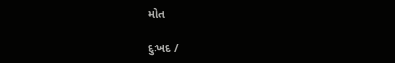મોત

દુઃખદ /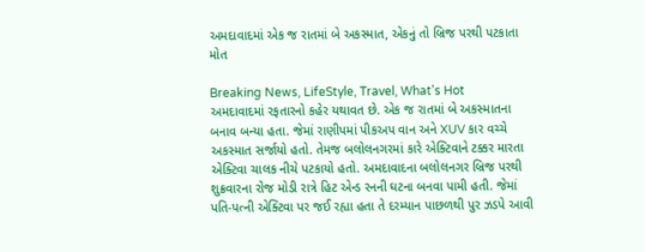અમદાવાદમાં એક જ રાતમાં બે અકસ્માત, એકનું તો બ્રિજ પરથી પટકાતા મોત

Breaking News, LifeStyle, Travel, What's Hot
અમદાવાદમાં રફતારનો કહેર યથાવત છે. એક જ રાતમાં બે અકસ્માતના બનાવ બન્યા હતા. જેમાં રાણીપમાં પીકઅપ વાન અને XUV કાર વચ્ચે અકસ્માત સર્જાયો હતો. તેમજ બલોલનગરમાં કારે એક્ટિવાને ટક્કર મારતા એક્ટિવા ચાલક નીચે પટકાયો હતો. અમદાવાદના બલોલનગર બ્રિજ પરથી શુક્રવારના રોજ મોડી રાત્રે હિટ એન્ડ રનની ઘટના બનવા પામી હતી. જેમાં પતિ-પત્ની એક્ટિવા પર જઈ રહ્યા હતા તે દરમ્યાન પાછળથી પુર ઝડપે આવી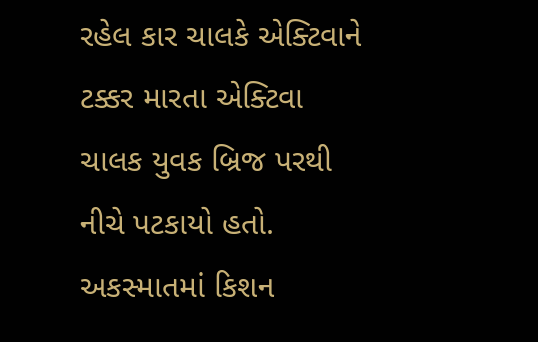રહેલ કાર ચાલકે એક્ટિવાને ટક્કર મારતા એક્ટિવા ચાલક યુવક બ્રિજ પરથી નીચે પટકાયો હતો. અકસ્માતમાં કિશન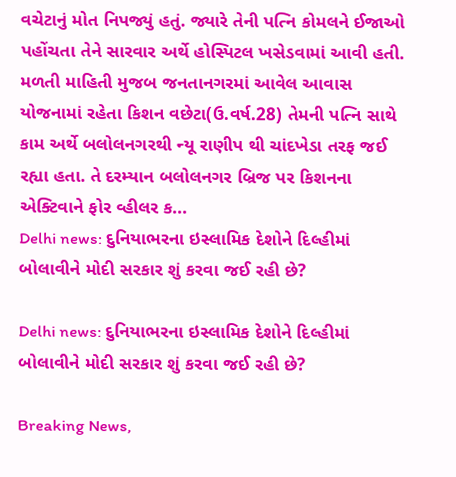વચેટાનું મોત નિપજ્યું હતું. જ્યારે તેની પત્નિ કોમલને ઈજાઓ પહોંચતા તેને સારવાર અર્થે હોસ્પિટલ ખસેડવામાં આવી હતી. મળતી માહિતી મુજબ જનતાનગરમાં આવેલ આવાસ યોજનામાં રહેતા કિશન વછેટા(ઉ.વર્ષ.28) તેમની પત્નિ સાથે કામ અર્થે બલોલનગરથી ન્યૂ રાણીપ થી ચાંદખેડા તરફ જઈ રહ્યા હતા. તે દરમ્યાન બલોલનગર બ્રિજ પર કિશનના એક્ટિવાને ફોર વ્હીલર ક...
Delhi news: દુનિયાભરના ઇસ્લામિક દેશોને દિલ્હીમાં બોલાવીને મોદી સરકાર શું કરવા જઈ રહી છે?

Delhi news: દુનિયાભરના ઇસ્લામિક દેશોને દિલ્હીમાં બોલાવીને મોદી સરકાર શું કરવા જઈ રહી છે?

Breaking News,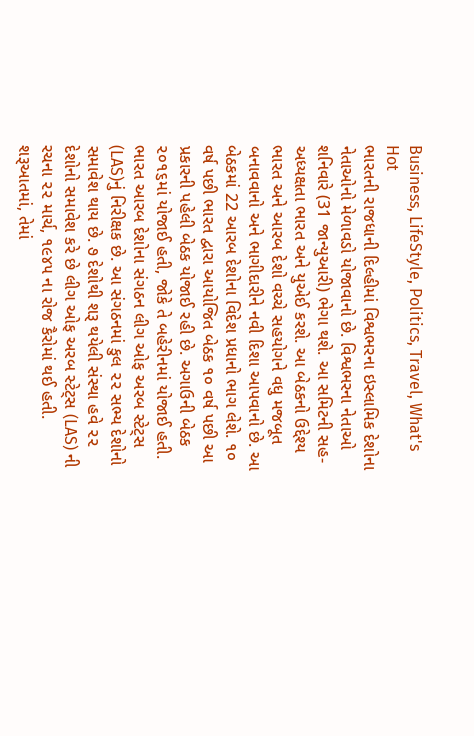Business, LifeStyle, Politics, Travel, What's Hot
ભારતની રાજધાની દિલ્હીમાં વિશ્વભરના ઇસ્લામિક દેશોના નેતાઓનો મેળાવડો યોજાવાનો છે. વિશ્વભરના નેતાઓ શનિવારે (31 જાન્યુઆરી) ભેગા થશે. આ સમિટની સહ-અધ્યક્ષતા ભારત અને યુએઈ કરશે. આ બેઠકનો ઉદ્દેશ્ય ભારત અને આરબ દેશો વચ્ચે સહયોગને વધુ મજબૂત બનાવવાનો અને ભાગીદારીને નવી દિશા આપવાનો છે. આ બેઠકમાં 22 આરબ દેશોના વિદેશ પ્રધાનો ભાગ લેશે. ૧૦ વર્ષ પછી ભારત દ્વારા આયોજિત બેઠક ૧૦ વર્ષ પછી આ પ્રકારની પહેલી બેઠક યોજાઈ રહી છે. અગાઉની બેઠક ૨૦૧૬માં યોજાઈ હતી, જોકે તે બહેરીનમાં યોજાઈ હતી. ભારત આરબ દેશોના સંગઠન લીગ ઓફ અરબ સ્ટેટ્સ (LAS)નું નિરીક્ષક છે. આ સંગઠનમાં કુલ ૨૨ સભ્ય દેશોનો સમાવેશ થાય છે. ૭ દેશોથી શરૂ થયેલી સંસ્થા હવે ૨૨ દેશોનો સમાવેશ કરે છે લીગ ઓફ અરબ સ્ટેટ્સ (LAS) ની રચના ૨૨ માર્ચ, ૧૯૪૫ ના રોજ કૈરોમાં થઈ હતી. શરૂઆતમાં, તેમાં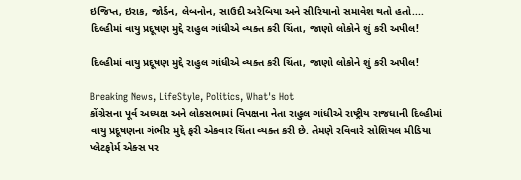ઇજિપ્ત, ઇરાક, જોર્ડન, લેબનોન, સાઉદી અરેબિયા અને સીરિયાનો સમાવેશ થતો હતો....
દિલ્હીમાં વાયુ પ્રદૂષણ મુદ્દે રાહુલ ગાંધીએ વ્યક્ત કરી ચિંતા, જાણો લોકોને શું કરી અપીલ!

દિલ્હીમાં વાયુ પ્રદૂષણ મુદ્દે રાહુલ ગાંધીએ વ્યક્ત કરી ચિંતા, જાણો લોકોને શું કરી અપીલ!

Breaking News, LifeStyle, Politics, What's Hot
કોંગ્રેસના પૂર્વ અધ્યક્ષ અને લોકસભામાં વિપક્ષના નેતા રાહુલ ગાંધીએ રાષ્ટ્રીય રાજધાની દિલ્હીમાં વાયુ પ્રદૂષણના ગંભીર મુદ્દે ફરી એકવાર ચિંતા વ્યક્ત કરી છે. તેમણે રવિવારે સોશિયલ મીડિયા પ્લેટફોર્મ એક્સ પર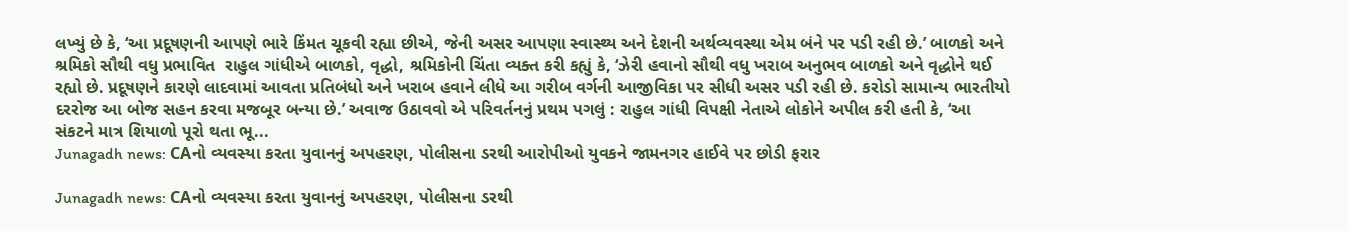લખ્યું છે કે, ‘આ પ્રદૂષણની આપણે ભારે કિંમત ચૂકવી રહ્યા છીએ, જેની અસર આપણા સ્વાસ્થ્ય અને દેશની અર્થવ્યવસ્થા એમ બંને પર પડી રહી છે.’ બાળકો અને શ્રમિકો સૌથી વધુ પ્રભાવિત  રાહુલ ગાંધીએ બાળકો, વૃદ્ધો, શ્રમિકોની ચિંતા વ્યક્ત કરી કહ્યું કે, ‘ઝેરી હવાનો સૌથી વધુ ખરાબ અનુભવ બાળકો અને વૃદ્ધોને થઈ રહ્યો છે. પ્રદૂષણને કારણે લાદવામાં આવતા પ્રતિબંધો અને ખરાબ હવાને લીધે આ ગરીબ વર્ગની આજીવિકા પર સીધી અસર પડી રહી છે. કરોડો સામાન્ય ભારતીયો દરરોજ આ બોજ સહન કરવા મજબૂર બન્યા છે.’ અવાજ ઉઠાવવો એ પરિવર્તનનું પ્રથમ પગલું : રાહુલ ગાંધી વિપક્ષી નેતાએ લોકોને અપીલ કરી હતી કે, ‘આ સંકટને માત્ર શિયાળો પૂરો થતા ભૂ...
Junagadh news: CAનો વ્યવસ્યા કરતા યુવાનનું અપહરણ, પોલીસના ડરથી આરોપીઓ યુવકને જામનગર હાઈવે પર છોડી ફરાર

Junagadh news: CAનો વ્યવસ્યા કરતા યુવાનનું અપહરણ, પોલીસના ડરથી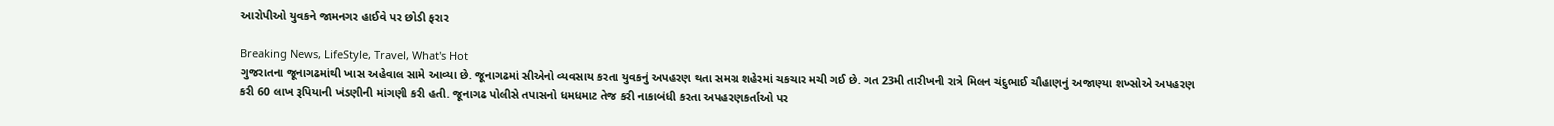આરોપીઓ યુવકને જામનગર હાઈવે પર છોડી ફરાર

Breaking News, LifeStyle, Travel, What's Hot
ગુજરાતના જૂનાગઢમાંથી ખાસ અહેવાલ સામે આવ્યા છે. જૂનાગઢમાં સીએનો વ્યવસાય કરતા યુવકનું અપહરણ થતા સમગ્ર શહેરમાં ચકચાર મચી ગઈ છે. ગત 23મી તારીખની રાત્રે મિલન ચંદુભાઈ ચૌહાણનું અજાણ્યા શખ્સોએ અપહરણ કરી 60 લાખ રૂપિયાની ખંડણીની માંગણી કરી હતી. જૂનાગઢ પોલીસે તપાસનો ધમધમાટ તેજ કરી નાકાબંધી કરતા અપહરણકર્તાઓ પર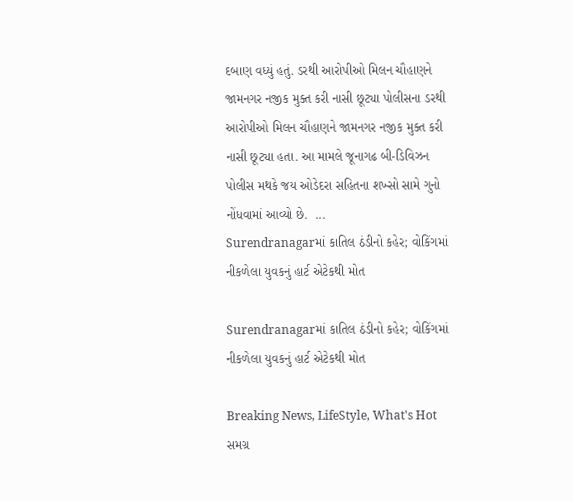દબાણ વધ્યું હતું. ડરથી આરોપીઓ મિલન ચૌહાણને જામનગર નજીક મુક્ત કરી નાસી છૂટ્યા પોલીસના ડરથી આરોપીઓ મિલન ચૌહાણને જામનગર નજીક મુક્ત કરી નાસી છૂટ્યા હતા. આ મામલે જૂનાગઢ બી-ડિવિઝન પોલીસ મથકે જય ઓડેદરા સહિતના શખ્સો સામે ગુનો નોંધવામાં આવ્યો છે.  ...
Surendranagarમાં કાતિલ ઠંડીનો કહેર; વોકિંગમાં નીકળેલા યુવકનું હાર્ટ એટેકથી મોત

Surendranagarમાં કાતિલ ઠંડીનો કહેર; વોકિંગમાં નીકળેલા યુવકનું હાર્ટ એટેકથી મોત

Breaking News, LifeStyle, What's Hot
સમગ્ર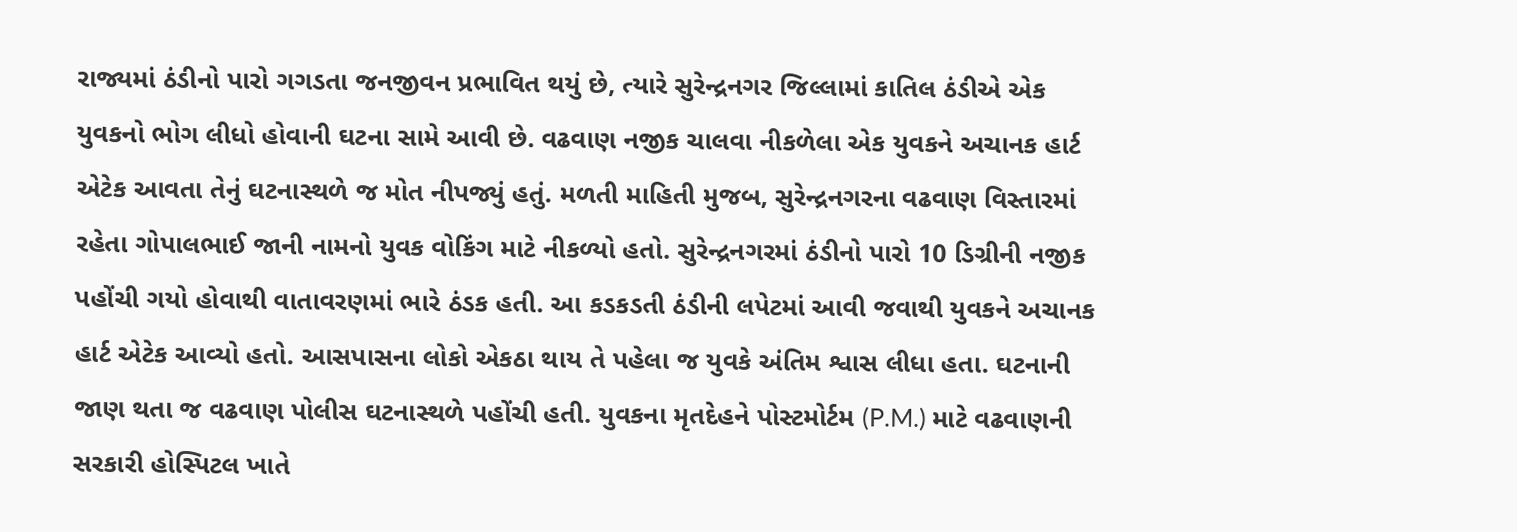રાજ્યમાં ઠંડીનો પારો ગગડતા જનજીવન પ્રભાવિત થયું છે, ત્યારે સુરેન્દ્રનગર જિલ્લામાં કાતિલ ઠંડીએ એક યુવકનો ભોગ લીધો હોવાની ઘટના સામે આવી છે. વઢવાણ નજીક ચાલવા નીકળેલા એક યુવકને અચાનક હાર્ટ એટેક આવતા તેનું ઘટનાસ્થળે જ મોત નીપજ્યું હતું. મળતી માહિતી મુજબ, સુરેન્દ્રનગરના વઢવાણ વિસ્તારમાં રહેતા ગોપાલભાઈ જાની નામનો યુવક વોકિંગ માટે નીકળ્યો હતો. સુરેન્દ્રનગરમાં ઠંડીનો પારો 10 ડિગ્રીની નજીક પહોંચી ગયો હોવાથી વાતાવરણમાં ભારે ઠંડક હતી. આ કડકડતી ઠંડીની લપેટમાં આવી જવાથી યુવકને અચાનક હાર્ટ એટેક આવ્યો હતો. આસપાસના લોકો એકઠા થાય તે પહેલા જ યુવકે અંતિમ શ્વાસ લીધા હતા. ઘટનાની જાણ થતા જ વઢવાણ પોલીસ ઘટનાસ્થળે પહોંચી હતી. યુવકના મૃતદેહને પોસ્ટમોર્ટમ (P.M.) માટે વઢવાણની સરકારી હોસ્પિટલ ખાતે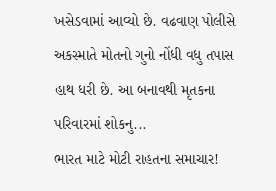ખસેડવામાં આવ્યો છે. વઢવાણ પોલીસે અકસ્માતે મોતનો ગુનો નોંધી વધુ તપાસ હાથ ધરી છે. આ બનાવથી મૃતકના પરિવારમાં શોકનુ...
ભારત માટે મોટી રાહતના સમાચાર!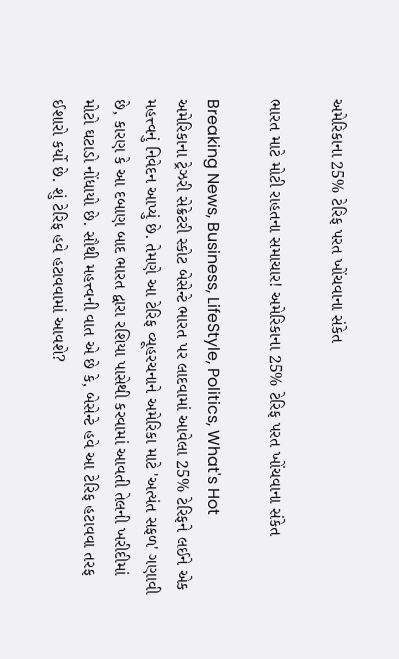અમેરિકાના 25% ટેરિફ પરત ખોંચવાના સંકેત

ભારત માટે મોટી રાહતના સમાચાર! અમેરિકાના 25% ટેરિફ પરત ખોંચવાના સંકેત

Breaking News, Business, LifeStyle, Politics, What's Hot
અમેરિકાના ટ્રેઝરી સેક્રેટરી સ્કોટ બેસેન્ટે ભારત પર લાદવામાં આવેલા 25% ટેરિફને લઈને એક મહત્ત્વનું નિવેદન આપ્યું છે. તેમણે આ ટેરિફ વ્યૂહરચનાને અમેરિકા માટે 'અત્યંત સફળ' ગણાવી છે, કારણ કે આ દબાણ બાદ ભારત દ્વારા રશિયા પાસેથી કરવામાં આવતી તેલની ખરીદીમાં મોટો ઘટાડો નોંધાયો છે. સૌથી મહત્ત્વની વાત એ છે કે, બેસેન્ટે હવે આ ટેરિફ હટાવવા તરફ ઈશારો કર્યો છે. શું ટેરિફ હવે હટાવવામાં આવશે?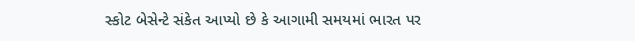સ્કોટ બેસેન્ટે સંકેત આપ્યો છે કે આગામી સમયમાં ભારત પર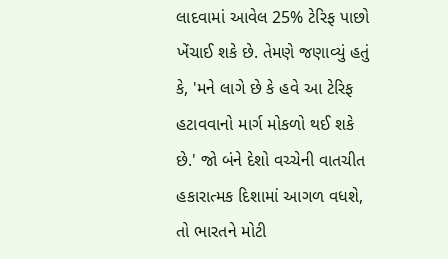લાદવામાં આવેલ 25% ટેરિફ પાછો ખેંચાઈ શકે છે. તેમણે જણાવ્યું હતું કે, 'મને લાગે છે કે હવે આ ટેરિફ હટાવવાનો માર્ગ મોકળો થઈ શકે છે.' જો બંને દેશો વચ્ચેની વાતચીત હકારાત્મક દિશામાં આગળ વધશે, તો ભારતને મોટી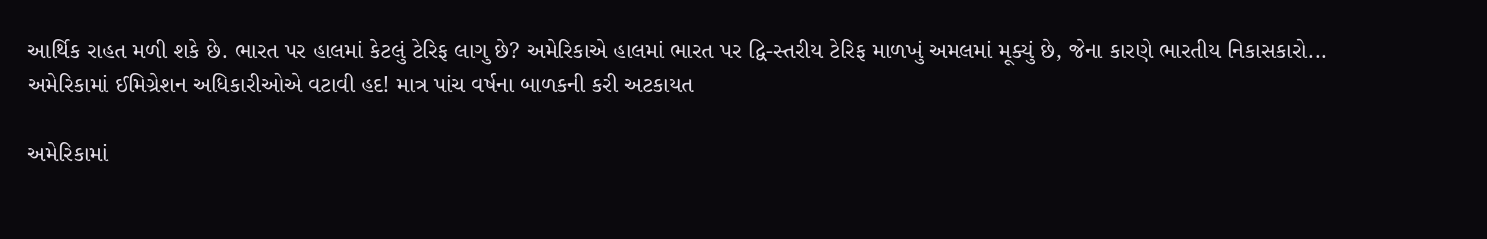આર્થિક રાહત મળી શકે છે. ભારત પર હાલમાં કેટલું ટેરિફ લાગુ છે? અમેરિકાએ હાલમાં ભારત પર દ્વિ-સ્તરીય ટેરિફ માળખું અમલમાં મૂક્યું છે, જેના કારણે ભારતીય નિકાસકારો...
અમેરિકામાં ઈમિગ્રેશન અધિકારીઓએ વટાવી હદ! માત્ર પાંચ વર્ષના બાળકની કરી અટકાયત

અમેરિકામાં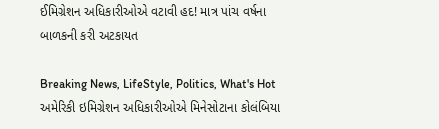ઈમિગ્રેશન અધિકારીઓએ વટાવી હદ! માત્ર પાંચ વર્ષના બાળકની કરી અટકાયત

Breaking News, LifeStyle, Politics, What's Hot
અમેરિકી ઇમિગ્રેશન અધિકારીઓએ મિનેસોટાના કોલંબિયા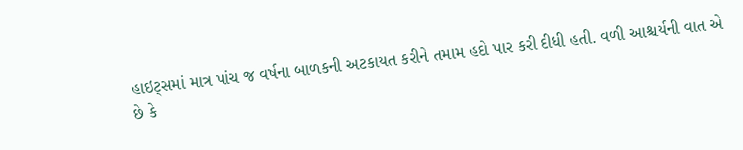હાઇટ્સમાં માત્ર પાંચ જ વર્ષના બાળકની અટકાયત કરીને તમામ હદો પાર કરી દીધી હતી. વળી આશ્ચર્યની વાત એ છે કે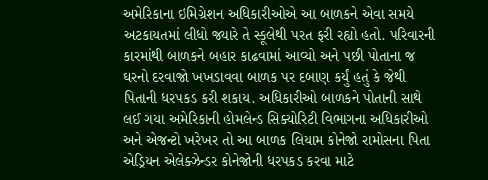અમેરિકાના ઇમિગ્રેશન અધિકારીઓએ આ બાળકને એવા સમયે અટકાયતમાં લીધો જ્યારે તે સ્કૂલેથી પરત ફરી રહ્યો હતો. પરિવારની કારમાંથી બાળકને બહાર કાઢવામાં આવ્યો અને પછી પોતાના જ ઘરનો દરવાજો ખખડાવવા બાળક પર દબાણ કર્યું હતું કે જેથી પિતાની ધરપકડ કરી શકાય. અધિકારીઓ બાળકને પોતાની સાથે લઈ ગયા અમેરિકાની હોમલેન્ડ સિક્યોરિટી વિભાગના અધિકારીઓ અને એજન્ટો ખરેખર તો આ બાળક લિયામ કોનેજો રામોસના પિતા એડ્રિયન એલેક્ઝેન્ડર કોનેજોની ધરપકડ કરવા માટે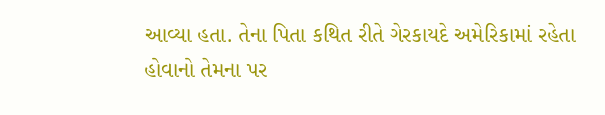આવ્યા હતા. તેના પિતા કથિત રીતે ગેરકાયદે અમેરિકામાં રહેતા હોવાનો તેમના પર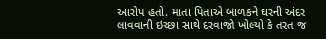આરોપ હતો. માતા પિતાએ બાળકને ઘરની અંદર લાવવાની ઇચ્છા સાથે દરવાજો ખોલ્યો કે તરત જ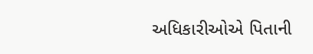અધિકારીઓએ પિતાની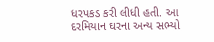ધરપકડ કરી લીધી હતી. આ દરમિયાન ઘરના અન્ય સભ્યો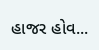હાજર હોવ...